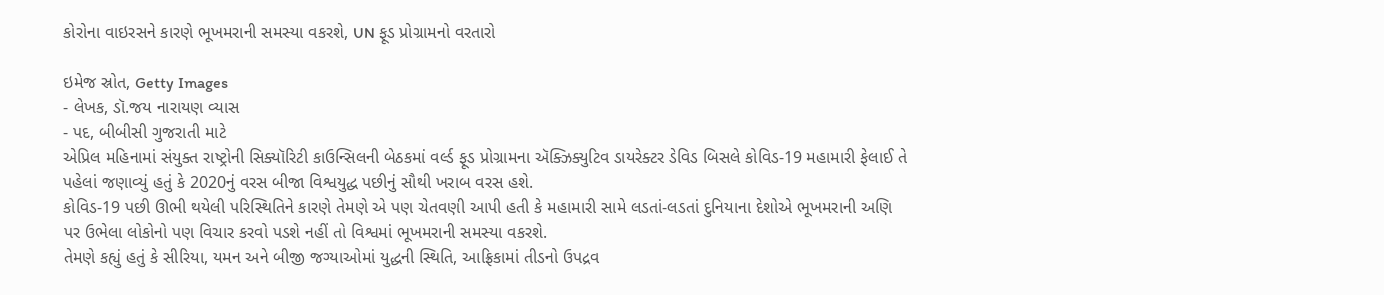કોરોના વાઇરસને કારણે ભૂખમરાની સમસ્યા વકરશે, UN ફૂડ પ્રોગ્રામનો વરતારો

ઇમેજ સ્રોત, Getty Images
- લેખક, ડૉ.જય નારાયણ વ્યાસ
- પદ, બીબીસી ગુજરાતી માટે
એપ્રિલ મહિનામાં સંયુક્ત રાષ્ટ્રોની સિક્યૉરિટી કાઉન્સિલની બેઠકમાં વર્લ્ડ ફૂડ પ્રોગ્રામના ઍક્ઝિક્યુટિવ ડાયરેક્ટર ડેવિડ બિસલે કોવિડ-19 મહામારી ફેલાઈ તે પહેલાં જણાવ્યું હતું કે 2020નું વરસ બીજા વિશ્વયુદ્ધ પછીનું સૌથી ખરાબ વરસ હશે.
કોવિડ-19 પછી ઊભી થયેલી પરિસ્થિતિને કારણે તેમણે એ પણ ચેતવણી આપી હતી કે મહામારી સામે લડતાં-લડતાં દુનિયાના દેશોએ ભૂખમરાની અણિ પર ઉભેલા લોકોનો પણ વિચાર કરવો પડશે નહીં તો વિશ્વમાં ભૂખમરાની સમસ્યા વકરશે.
તેમણે કહ્યું હતું કે સીરિયા, યમન અને બીજી જગ્યાઓમાં યુદ્ધની સ્થિતિ, આફ્રિકામાં તીડનો ઉપદ્રવ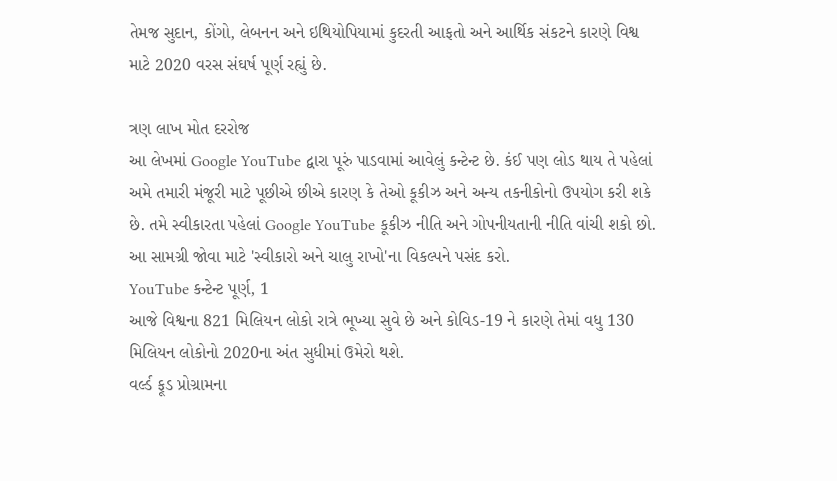તેમજ સુદાન, કોંગો, લેબનન અને ઇથિયોપિયામાં કુદરતી આફતો અને આર્થિક સંકટને કારણે વિશ્વ માટે 2020 વરસ સંઘર્ષ પૂર્ણ રહ્યું છે.

ત્રણ લાખ મોત દરરોજ
આ લેખમાં Google YouTube દ્વારા પૂરું પાડવામાં આવેલું કન્ટેન્ટ છે. કંઈ પણ લોડ થાય તે પહેલાં અમે તમારી મંજૂરી માટે પૂછીએ છીએ કારણ કે તેઓ કૂકીઝ અને અન્ય તકનીકોનો ઉપયોગ કરી શકે છે. તમે સ્વીકારતા પહેલાં Google YouTube કૂકીઝ નીતિ અને ગોપનીયતાની નીતિ વાંચી શકો છો. આ સામગ્રી જોવા માટે 'સ્વીકારો અને ચાલુ રાખો'ના વિકલ્પને પસંદ કરો.
YouTube કન્ટેન્ટ પૂર્ણ, 1
આજે વિશ્વના 821 મિલિયન લોકો રાત્રે ભૂખ્યા સુવે છે અને કોવિડ-19 ને કારણે તેમાં વધુ 130 મિલિયન લોકોનો 2020ના અંત સુધીમાં ઉમેરો થશે.
વર્લ્ડ ફૂડ પ્રોગ્રામના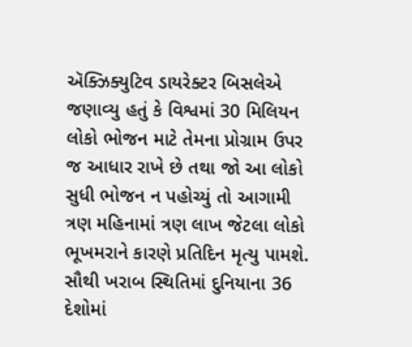ઍક્ઝિક્યુટિવ ડાયરેક્ટર બિસલેએ જણાવ્યુ હતું કે વિશ્વમાં 30 મિલિયન લોકો ભોજન માટે તેમના પ્રોગ્રામ ઉપર જ આધાર રાખે છે તથા જો આ લોકો સુધી ભોજન ન પહોચ્યું તો આગામી ત્રણ મહિનામાં ત્રણ લાખ જેટલા લોકો ભૂખમરાને કારણે પ્રતિદિન મૃત્યુ પામશે.
સૌથી ખરાબ સ્થિતિમાં દુનિયાના 36 દેશોમાં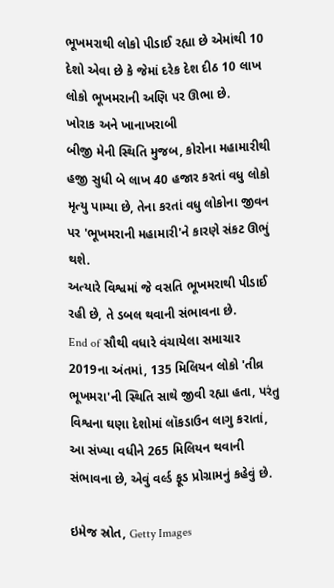ભૂખમરાથી લોકો પીડાઈ રહ્યા છે એમાંથી 10 દેશો એવા છે કે જેમાં દરેક દેશ દીઠ 10 લાખ લોકો ભૂખમરાની અણિ પર ઊભા છે.
ખોરાક અને ખાનાખરાબી
બીજી મેની સ્થિતિ મુજબ, કોરોના મહામારીથી હજી સુધી બે લાખ 40 હજાર કરતાં વધુ લોકો મૃત્યુ પામ્યા છે, તેના કરતાં વધુ લોકોના જીવન પર 'ભૂખમરાની મહામારી'ને કારણે સંકટ ઊભું થશે.
અત્યારે વિશ્વમાં જે વસતિ ભૂખમરાથી પીડાઈ રહી છે, તે ડબલ થવાની સંભાવના છે.
End of સૌથી વધારે વંચાયેલા સમાચાર
2019ના અંતમાં, 135 મિલિયન લોકો 'તીવ્ર ભૂખમરા'ની સ્થિતિ સાથે જીવી રહ્યા હતા, પરંતુ વિશ્વના ઘણા દેશોમાં લૉકડાઉન લાગુ કરાતાં, આ સંખ્યા વધીને 265 મિલિયન થવાની સંભાવના છે, એવું વર્લ્ડ ફૂડ પ્રોગ્રામનું કહેવું છે.

ઇમેજ સ્રોત, Getty Images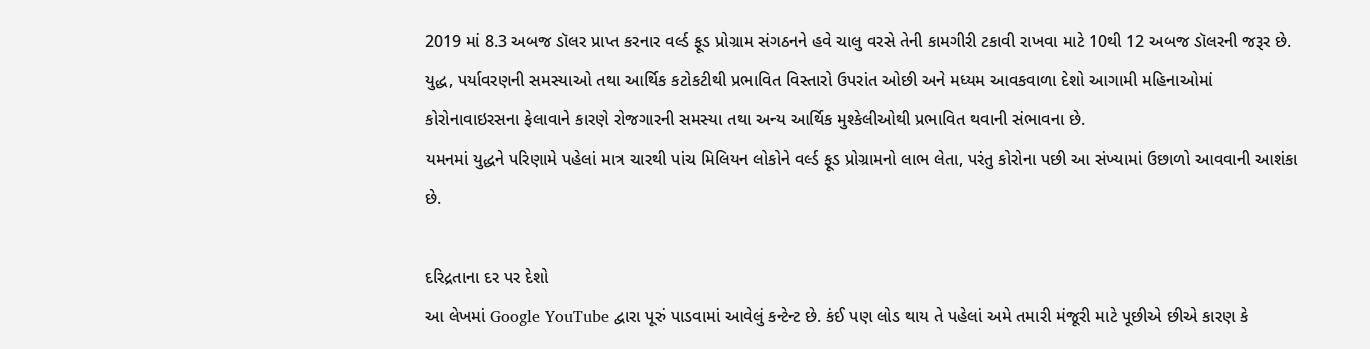2019 માં 8.3 અબજ ડૉલર પ્રાપ્ત કરનાર વર્લ્ડ ફૂડ પ્રોગ્રામ સંગઠનને હવે ચાલુ વરસે તેની કામગીરી ટકાવી રાખવા માટે 10થી 12 અબજ ડૉલરની જરૂર છે.
યુદ્ધ, પર્યાવરણની સમસ્યાઓ તથા આર્થિક કટોકટીથી પ્રભાવિત વિસ્તારો ઉપરાંત ઓછી અને મધ્યમ આવકવાળા દેશો આગામી મહિનાઓમાં કોરોનાવાઇરસના ફેલાવાને કારણે રોજગારની સમસ્યા તથા અન્ય આર્થિક મુશ્કેલીઓથી પ્રભાવિત થવાની સંભાવના છે.
યમનમાં યુદ્ધને પરિણામે પહેલાં માત્ર ચારથી પાંચ મિલિયન લોકોને વર્લ્ડ ફૂડ પ્રોગ્રામનો લાભ લેતા, પરંતુ કોરોના પછી આ સંખ્યામાં ઉછાળો આવવાની આશંકા છે.

દરિદ્રતાના દર પર દેશો
આ લેખમાં Google YouTube દ્વારા પૂરું પાડવામાં આવેલું કન્ટેન્ટ છે. કંઈ પણ લોડ થાય તે પહેલાં અમે તમારી મંજૂરી માટે પૂછીએ છીએ કારણ કે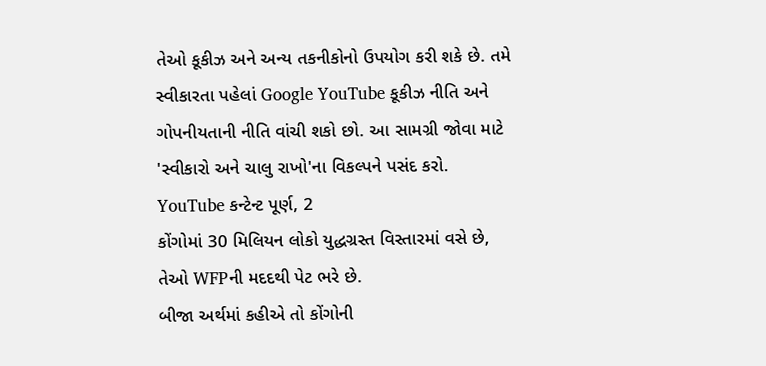તેઓ કૂકીઝ અને અન્ય તકનીકોનો ઉપયોગ કરી શકે છે. તમે સ્વીકારતા પહેલાં Google YouTube કૂકીઝ નીતિ અને ગોપનીયતાની નીતિ વાંચી શકો છો. આ સામગ્રી જોવા માટે 'સ્વીકારો અને ચાલુ રાખો'ના વિકલ્પને પસંદ કરો.
YouTube કન્ટેન્ટ પૂર્ણ, 2
કોંગોમાં 30 મિલિયન લોકો યુદ્ધગ્રસ્ત વિસ્તારમાં વસે છે, તેઓ WFPની મદદથી પેટ ભરે છે.
બીજા અર્થમાં કહીએ તો કોંગોની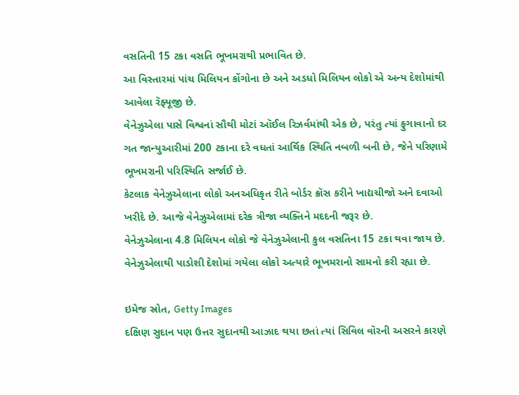વસતિની 15 ટકા વસતિ ભૂખમરાથી પ્રભાવિત છે.
આ વિસ્તારમાં પાંચ મિલિયન કોંગોના છે અને અડધો મિલિયન લોકો એ અન્ય દેશોમાંથી આવેલા રૅફ્યૂજી છે.
વેનેઝુએલા પાસે વિશ્વનાં સૌથી મોટાં ઑઈલ રિઝર્વમાંથી એક છે, પરંતુ ત્યાં ફુગાવાનો દર ગત જાન્યુઆરીમાં 200 ટકાના દરે વધતાં આર્થિક સ્થિતિ નબળી બની છે, જેને પરિણામે ભૂખમરાની પરિસ્થિતિ સર્જાઈ છે.
કેટલાક વેનેઝુએલાના લોકો અનઅધિકૃત રીતે બોર્ડર ક્રૉસ કરીને ખાદ્યચીજો અને દવાઓ ખરીદે છે. આજે વેનેઝુએલામાં દરેક ત્રીજા વ્યક્તિને મદદની જરૂર છે.
વેનેઝુએલાના 4.8 મિલિયન લોકો જે વેનેઝુએલાની કુલ વસતિના 15 ટકા થવા જાય છે. વેનેઝુએલાથી પાડોશી દેશોમાં ગયેલા લોકો અત્યારે ભૂખમરાનો સામનો કરી રહ્યા છે.

ઇમેજ સ્રોત, Getty Images
દક્ષિણ સુદાન પણ ઉત્તર સુદાનથી આઝાદ થયા છતાં ત્યાં સિવિલ વૉરની અસરને કારણે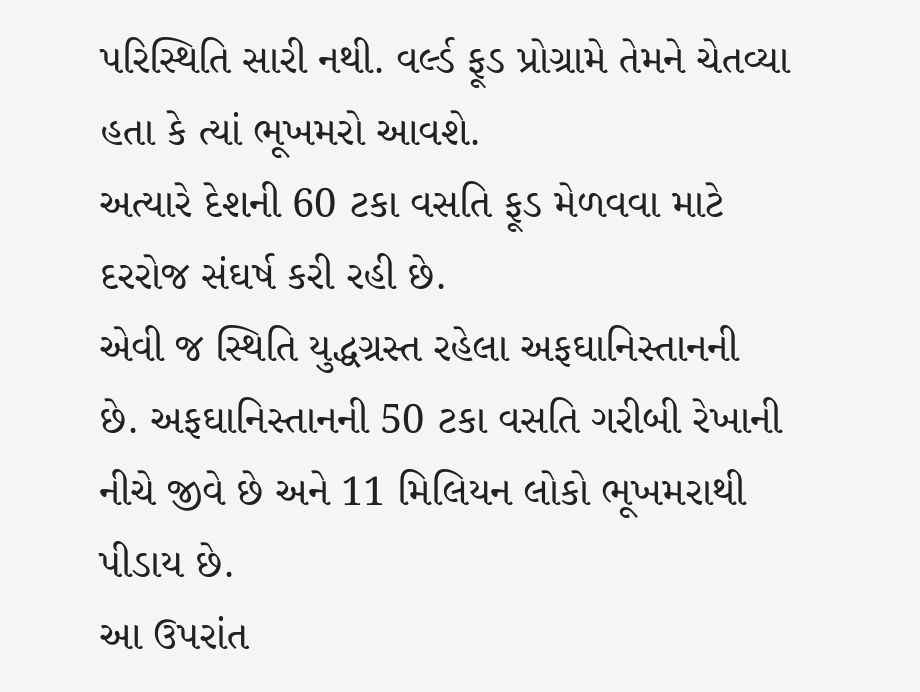પરિસ્થિતિ સારી નથી. વર્લ્ડ ફૂડ પ્રોગ્રામે તેમને ચેતવ્યા હતા કે ત્યાં ભૂખમરો આવશે.
અત્યારે દેશની 60 ટકા વસતિ ફૂડ મેળવવા માટે દરરોજ સંઘર્ષ કરી રહી છે.
એવી જ સ્થિતિ યુદ્ધગ્રસ્ત રહેલા અફઘાનિસ્તાનની છે. અફઘાનિસ્તાનની 50 ટકા વસતિ ગરીબી રેખાની નીચે જીવે છે અને 11 મિલિયન લોકો ભૂખમરાથી પીડાય છે.
આ ઉપરાંત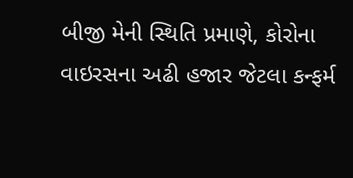બીજી મેની સ્થિતિ પ્રમાણે, કોરોના વાઇરસના અઢી હજાર જેટલા કન્ફર્મ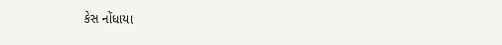કેસ નોંધાયા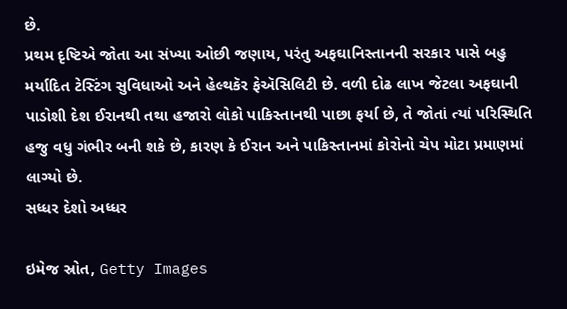છે.
પ્રથમ દૃષ્ટિએ જોતા આ સંખ્યા ઓછી જણાય, પરંતુ અફઘાનિસ્તાનની સરકાર પાસે બહુ મર્યાદિત ટેસ્ટિંગ સુવિધાઓ અને હેલ્થકૅર ફેઍસિલિટી છે. વળી દોઢ લાખ જેટલા અફઘાની પાડોશી દેશ ઈરાનથી તથા હજારો લોકો પાકિસ્તાનથી પાછા ફર્યા છે, તે જોતાં ત્યાં પરિસ્થિતિ હજુ વધુ ગંભીર બની શકે છે, કારણ કે ઈરાન અને પાકિસ્તાનમાં કોરોનો ચેપ મોટા પ્રમાણમાં લાગ્યો છે.
સધ્ધર દેશો અધ્ધર

ઇમેજ સ્રોત, Getty Images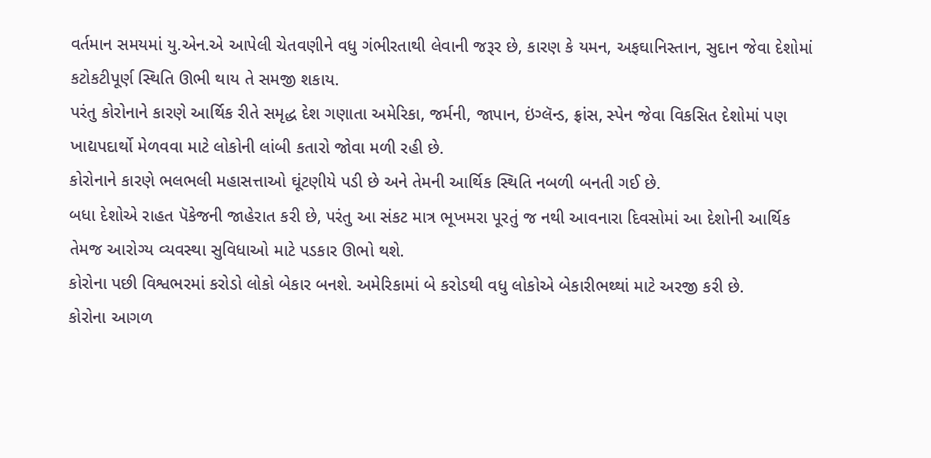વર્તમાન સમયમાં યુ.એન.એ આપેલી ચેતવણીને વધુ ગંભીરતાથી લેવાની જરૂર છે, કારણ કે યમન, અફઘાનિસ્તાન, સુદાન જેવા દેશોમાં કટોકટીપૂર્ણ સ્થિતિ ઊભી થાય તે સમજી શકાય.
પરંતુ કોરોનાને કારણે આર્થિક રીતે સમૃદ્ધ દેશ ગણાતા અમેરિકા, જર્મની, જાપાન, ઇંગ્લૅન્ડ, ફ્રાંસ, સ્પેન જેવા વિકસિત દેશોમાં પણ ખાદ્યપદાર્થો મેળવવા માટે લોકોની લાંબી કતારો જોવા મળી રહી છે.
કોરોનાને કારણે ભલભલી મહાસત્તાઓ ઘૂંટણીયે પડી છે અને તેમની આર્થિક સ્થિતિ નબળી બનતી ગઈ છે.
બધા દેશોએ રાહત પૅકેજની જાહેરાત કરી છે, પરંતુ આ સંકટ માત્ર ભૂખમરા પૂરતું જ નથી આવનારા દિવસોમાં આ દેશોની આર્થિક તેમજ આરોગ્ય વ્યવસ્થા સુવિધાઓ માટે પડકાર ઊભો થશે.
કોરોના પછી વિશ્વભરમાં કરોડો લોકો બેકાર બનશે. અમેરિકામાં બે કરોડથી વધુ લોકોએ બેકારીભથ્થાં માટે અરજી કરી છે.
કોરોના આગળ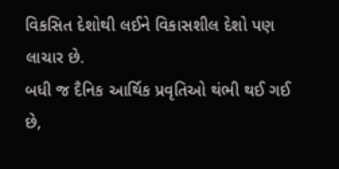વિકસિત દેશોથી લઈને વિકાસશીલ દેશો પણ લાચાર છે.
બધી જ દૈનિક આર્થિક પ્રવૃતિઓ થંભી થઈ ગઈ છે,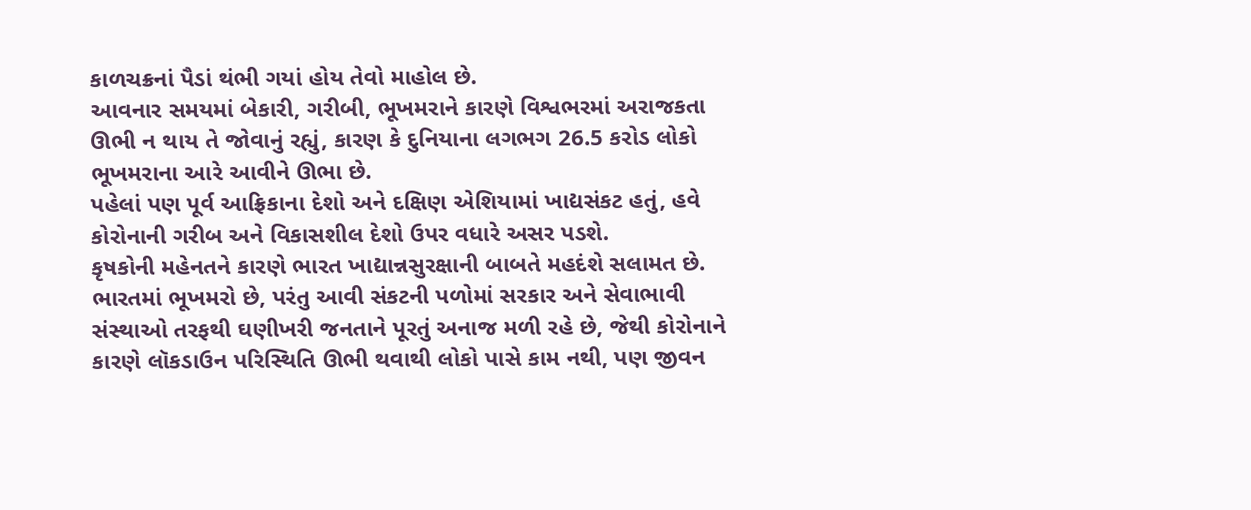કાળચક્રનાં પૈડાં થંભી ગયાં હોય તેવો માહોલ છે.
આવનાર સમયમાં બેકારી, ગરીબી, ભૂખમરાને કારણે વિશ્વભરમાં અરાજકતા ઊભી ન થાય તે જોવાનું રહ્યું, કારણ કે દુનિયાના લગભગ 26.5 કરોડ લોકો ભૂખમરાના આરે આવીને ઊભા છે.
પહેલાં પણ પૂર્વ આફ્રિકાના દેશો અને દક્ષિણ એશિયામાં ખાદ્યસંકટ હતું, હવે કોરોનાની ગરીબ અને વિકાસશીલ દેશો ઉપર વધારે અસર પડશે.
કૃષકોની મહેનતને કારણે ભારત ખાદ્યાન્નસુરક્ષાની બાબતે મહદંશે સલામત છે.
ભારતમાં ભૂખમરો છે, પરંતુ આવી સંકટની પળોમાં સરકાર અને સેવાભાવી સંસ્થાઓ તરફથી ઘણીખરી જનતાને પૂરતું અનાજ મળી રહે છે, જેથી કોરોનાને કારણે લૉકડાઉન પરિસ્થિતિ ઊભી થવાથી લોકો પાસે કામ નથી, પણ જીવન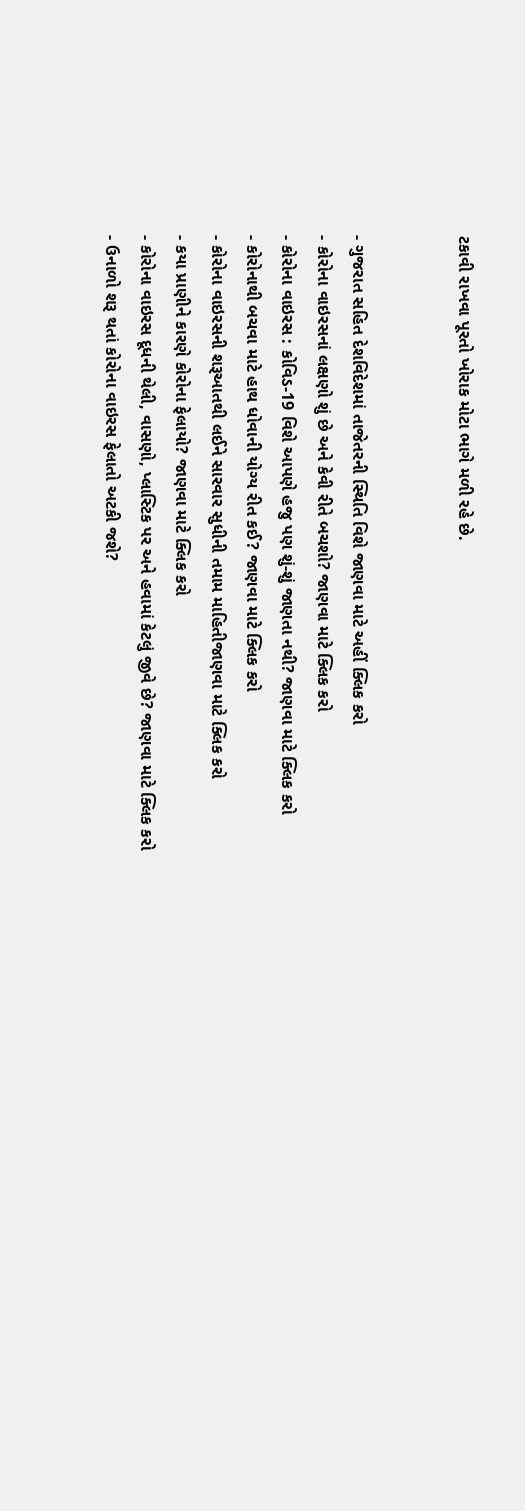ટકાવી રાખવા પૂરતો ખોરાક મોટા ભાગે મળી રહે છે.


- ગુજરાત સહિત દેશવિદેશમાં તાજેતરની સ્થિતિ વિશે જાણવા માટે અહીં ક્લિક કરો
- કોરોના વાઇરસનાં લક્ષણો શું છે અને કેવી રીતે બચશો? જાણવા માટે ક્લિક કરો
- કોરોના વાઇરસ : કોવિડ-19 વિશે આપણે હજુ પણ શું-શું જાણતા નથી? જાણવા માટે ક્લિક કરો
- કોરોનાથી બચવા માટે હાથ ધોવાની યોગ્ય રીત કઈ? જાણવા માટે ક્લિક કરો
- કોરોના વાઇરસની શરૂઆતથી લઈને સારવાર સુધીની તમામ માહિતીજાણવા માટે ક્લિક કરો
- કયા પ્રાણીને કારણે કોરોના ફેલાયો? જાણવા માટે ક્લિક કરો
- કોરોના વાઇરસ દૂધની થેલી, વાસણો, પ્લાસ્ટિક પર અને હવામાં કેટલું જીવે છે? જાણવા માટે ક્લિક કરો
- ઉનાળો શરૂ થતાં કોરોના વાઇરસ ફેલાતો અટકી જશે?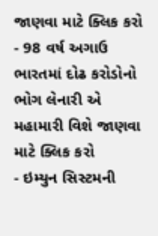જાણવા માટે ક્લિક કરો
- 98 વર્ષ અગાઉ ભારતમાં દોઢ કરોડોનો ભોગ લેનારી એ મહામારી વિશે જાણવા માટે ક્લિક કરો
- ઇમ્યુન સિસ્ટમની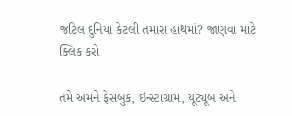જટિલ દુનિયા કેટલી તમારા હાથમાં? જાણવા માટે ક્લિક કરો

તમે અમને ફેસબુક, ઇન્સ્ટાગ્રામ, યૂટ્યૂબ અને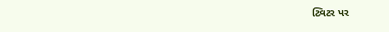ટ્વિટર પર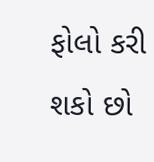ફોલો કરી શકો છો